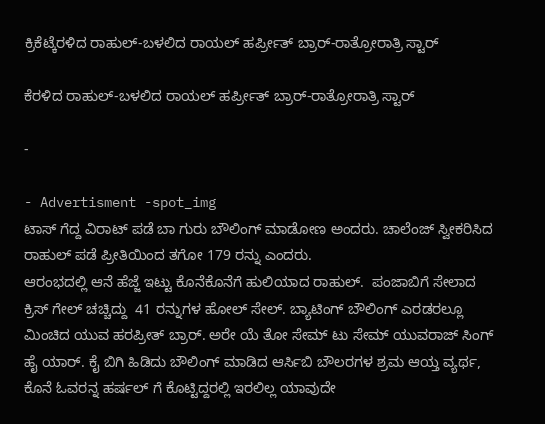ಕ್ರಿಕೆಟ್ಕೆರಳಿದ ರಾಹುಲ್-ಬಳಲಿದ ರಾಯಲ್ ಹರ್ಪ್ರೀತ್ ಬ್ರಾರ್-ರಾತ್ರೋರಾತ್ರಿ ಸ್ಟಾರ್

ಕೆರಳಿದ ರಾಹುಲ್-ಬಳಲಿದ ರಾಯಲ್ ಹರ್ಪ್ರೀತ್ ಬ್ರಾರ್-ರಾತ್ರೋರಾತ್ರಿ ಸ್ಟಾರ್

-

- Advertisment -spot_img
ಟಾಸ್ ಗೆದ್ದ ವಿರಾಟ್ ಪಡೆ ಬಾ ಗುರು ಬೌಲಿಂಗ್ ಮಾಡೋಣ ಅಂದರು. ಚಾಲೆಂಜ್ ಸ್ವೀಕರಿಸಿದ ರಾಹುಲ್ ಪಡೆ ಪ್ರೀತಿಯಿಂದ ತಗೋ 179 ರನ್ನು ಎಂದರು.
ಆರಂಭದಲ್ಲಿ ಆನೆ ಹೆಜ್ಜೆ ಇಟ್ಟು ಕೊನೆಕೊನೆಗೆ ಹುಲಿಯಾದ ರಾಹುಲ್.  ಪಂಜಾಬಿಗೆ ಸೇಲಾದ ಕ್ರಿಸ್ ಗೇಲ್ ಚಚ್ಚಿದ್ದು  41 ರನ್ನುಗಳ ಹೋಲ್ ಸೇಲ್. ಬ್ಯಾಟಿಂಗ್ ಬೌಲಿಂಗ್ ಎರಡರಲ್ಲೂ ಮಿಂಚಿದ ಯುವ ಹರಪ್ರೀತ್ ಬ್ರಾರ್. ಅರೇ ಯೆ ತೋ ಸೇಮ್ ಟು ಸೇಮ್ ಯುವರಾಜ್ ಸಿಂಗ್ ಹೈ ಯಾರ್. ಕೈ ಬಿಗಿ ಹಿಡಿದು ಬೌಲಿಂಗ್ ಮಾಡಿದ ಆರ್ಸಿಬಿ ಬೌಲರಗಳ ಶ್ರಮ ಆಯ್ತ ವ್ಯರ್ಥ, ಕೊನೆ ಓವರನ್ನ ಹರ್ಷಲ್ ಗೆ ಕೊಟ್ಟಿದ್ದರಲ್ಲಿ ಇರಲಿಲ್ಲ ಯಾವುದೇ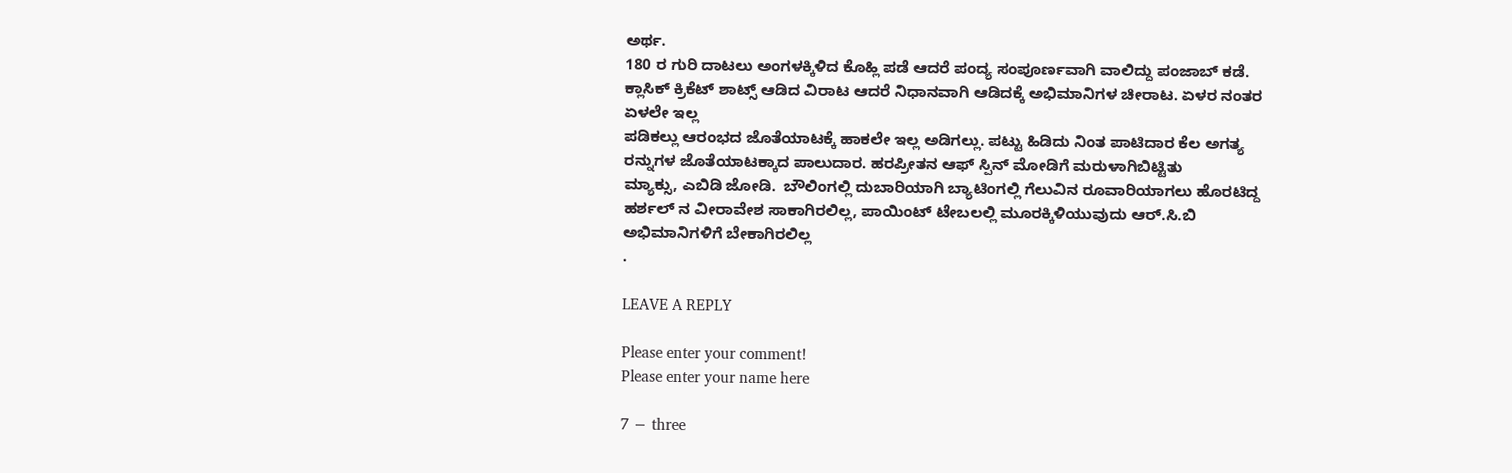ಅರ್ಥ.
180 ರ ಗುರಿ ದಾಟಲು ಅಂಗಳಕ್ಕಿಳಿದ ಕೊಹ್ಲಿ ಪಡೆ ಆದರೆ ಪಂದ್ಯ ಸಂಪೂರ್ಣವಾಗಿ ವಾಲಿದ್ದು ಪಂಜಾಬ್ ಕಡೆ. ಕ್ಲಾಸಿಕ್ ಕ್ರಿಕೆಟ್ ಶಾಟ್ಸ್ ಆಡಿದ ವಿರಾಟ ಆದರೆ ನಿಧಾನವಾಗಿ ಆಡಿದಕ್ಕೆ ಅಭಿಮಾನಿಗಳ ಚೀರಾಟ. ಏಳರ ನಂತರ ಏಳಲೇ ಇಲ್ಲ
ಪಡಿಕಲ್ಲು ಆರಂಭದ ಜೊತೆಯಾಟಕ್ಕೆ ಹಾಕಲೇ ಇಲ್ಲ ಅಡಿಗಲ್ಲು. ಪಟ್ಟು ಹಿಡಿದು ನಿಂತ ಪಾಟಿದಾರ ಕೆಲ ಅಗತ್ಯ ರನ್ನುಗಳ ಜೊತೆಯಾಟಕ್ಕಾದ ಪಾಲುದಾರ. ಹರಪ್ರೀತನ ಆಫ್ ಸ್ಪಿನ್ ಮೋಡಿಗೆ ಮರುಳಾಗಿಬಿಟ್ಟಿತು
ಮ್ಯಾಕ್ಸು, ಎಬಿಡಿ ಜೋಡಿ.  ಬೌಲಿಂಗಲ್ಲಿ ದುಬಾರಿಯಾಗಿ ಬ್ಯಾಟಿಂಗಲ್ಲಿ ಗೆಲುವಿನ ರೂವಾರಿಯಾಗಲು ಹೊರಟಿದ್ದ ಹರ್ಶಲ್ ನ ವೀರಾವೇಶ ಸಾಕಾಗಿರಲಿಲ್ಲ, ಪಾಯಿಂಟ್ ಟೇಬಲಲ್ಲಿ ಮೂರಕ್ಕಿಳಿಯುವುದು ಆರ್.ಸಿ.ಬಿ ಅಭಿಮಾನಿಗಳಿಗೆ ಬೇಕಾಗಿರಲಿಲ್ಲ
.

LEAVE A REPLY

Please enter your comment!
Please enter your name here

7 − three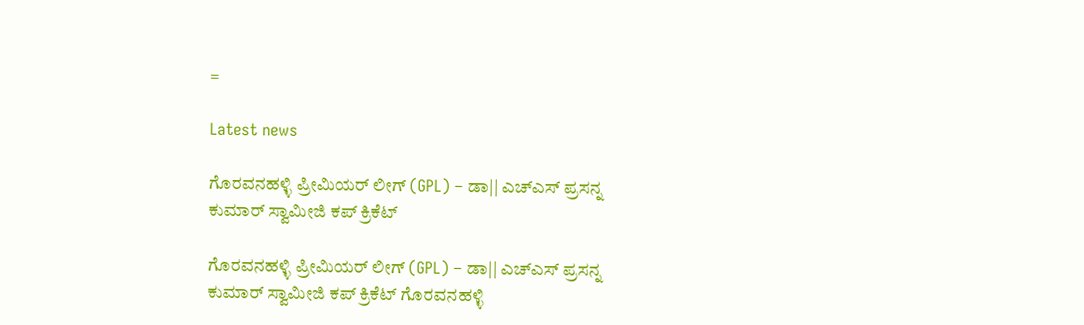=

Latest news

ಗೊರವನಹಳ್ಳಿ ಪ್ರೀಮಿಯರ್ ಲೀಗ್ (GPL) – ಡಾ|| ಎಚ್ಎಸ್ ಪ್ರಸನ್ನ ಕುಮಾರ್ ಸ್ವಾಮೀಜಿ ಕಪ್ ಕ್ರಿಕೆಟ್

ಗೊರವನಹಳ್ಳಿ ಪ್ರೀಮಿಯರ್ ಲೀಗ್ (GPL) – ಡಾ|| ಎಚ್ಎಸ್ ಪ್ರಸನ್ನ ಕುಮಾರ್ ಸ್ವಾಮೀಜಿ ಕಪ್ ಕ್ರಿಕೆಟ್ ಗೊರವನಹಳ್ಳಿ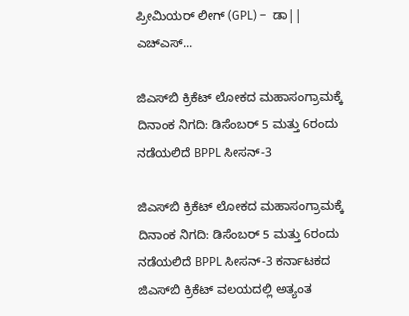ಪ್ರೀಮಿಯರ್ ಲೀಗ್ (GPL) –  ಡಾ|| ಎಚ್ಎಸ್...

ಜಿಎಸ್‌ಬಿ ಕ್ರಿಕೆಟ್ ಲೋಕದ ಮಹಾಸಂಗ್ರಾಮಕ್ಕೆ ದಿನಾಂಕ ನಿಗದಿ: ಡಿಸೆಂಬರ್ 5 ಮತ್ತು 6ರಂದು ನಡೆಯಲಿದೆ BPPL ಸೀಸನ್-3

ಜಿಎಸ್‌ಬಿ ಕ್ರಿಕೆಟ್ ಲೋಕದ ಮಹಾಸಂಗ್ರಾಮಕ್ಕೆ ದಿನಾಂಕ ನಿಗದಿ: ಡಿಸೆಂಬರ್ 5 ಮತ್ತು 6ರಂದು ನಡೆಯಲಿದೆ BPPL ಸೀಸನ್-3 ಕರ್ನಾಟಕದ ಜಿಎಸ್‌ಬಿ ಕ್ರಿಕೆಟ್ ವಲಯದಲ್ಲಿ ಅತ್ಯಂತ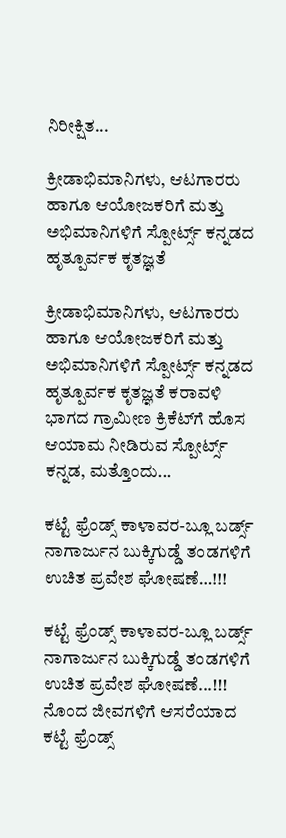ನಿರೀಕ್ಷಿತ...

ಕ್ರೀಡಾಭಿಮಾನಿಗಳು, ಆಟಗಾರರು ಹಾಗೂ ಆಯೋಜಕರಿಗೆ ಮತ್ತು ಅಭಿಮಾನಿಗಳಿಗೆ ಸ್ಪೋರ್ಟ್ಸ್ ಕನ್ನಡದ ಹೃತ್ಪೂರ್ವಕ ಕೃತಜ್ಞತೆ

ಕ್ರೀಡಾಭಿಮಾನಿಗಳು, ಆಟಗಾರರು ಹಾಗೂ ಆಯೋಜಕರಿಗೆ ಮತ್ತು ಅಭಿಮಾನಿಗಳಿಗೆ ಸ್ಪೋರ್ಟ್ಸ್ ಕನ್ನಡದ ಹೃತ್ಪೂರ್ವಕ ಕೃತಜ್ಞತೆ ಕರಾವಳಿ ಭಾಗದ ಗ್ರಾಮೀಣ ಕ್ರಿಕೆಟ್‌ಗೆ ಹೊಸ ಆಯಾಮ ನೀಡಿರುವ ಸ್ಪೋರ್ಟ್ಸ್ ಕನ್ನಡ, ಮತ್ತೊಂದು...

ಕಟ್ಟೆ ಫ್ರೆಂಡ್ಸ್ ಕಾಳಾವರ-ಬ್ಲೂ ಬರ್ಡ್ಸ್ ನಾಗಾರ್ಜುನ ಬುಕ್ಕಿಗುಡ್ಡೆ ತಂಡಗಳಿಗೆ ಉಚಿತ ಪ್ರವೇಶ ಘೋಷಣೆ…!!!

ಕಟ್ಟೆ ಫ್ರೆಂಡ್ಸ್ ಕಾಳಾವರ-ಬ್ಲೂ ಬರ್ಡ್ಸ್ ನಾಗಾರ್ಜುನ ಬುಕ್ಕಿಗುಡ್ಡೆ ತಂಡಗಳಿಗೆ ಉಚಿತ ಪ್ರವೇಶ ಘೋಷಣೆ...!!! ನೊಂದ ಜೀವಗಳಿಗೆ ಆಸರೆಯಾದ ಕಟ್ಟೆ ಫ್ರೆಂಡ್ಸ್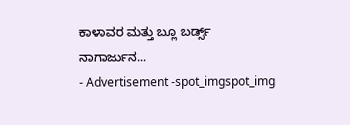ಕಾಳಾವರ ಮತ್ತು ಬ್ಲೂ ಬರ್ಡ್ಸ್ ನಾಗಾರ್ಜುನ...
- Advertisement -spot_imgspot_img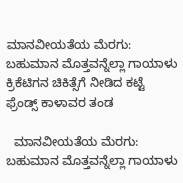ಮಾನವೀಯತೆಯ ಮೆರಗು: ಬಹುಮಾನ ಮೊತ್ತವನ್ನೆಲ್ಲಾ ಗಾಯಾಳು ಕ್ರಿಕೆಟಿಗನ ಚಿಕಿತ್ಸೆಗೆ ನೀಡಿದ ಕಟ್ಟೆ ಫ್ರೆಂಡ್ಸ್ ಕಾಳಾವರ ತಂಡ

  ಮಾನವೀಯತೆಯ ಮೆರಗು: ಬಹುಮಾನ ಮೊತ್ತವನ್ನೆಲ್ಲಾ ಗಾಯಾಳು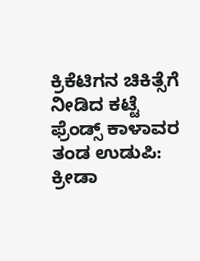ಕ್ರಿಕೆಟಿಗನ ಚಿಕಿತ್ಸೆಗೆ ನೀಡಿದ ಕಟ್ಟೆ ಫ್ರೆಂಡ್ಸ್ ಕಾಳಾವರ ತಂಡ ಉಡುಪಿ: ಕ್ರೀಡಾ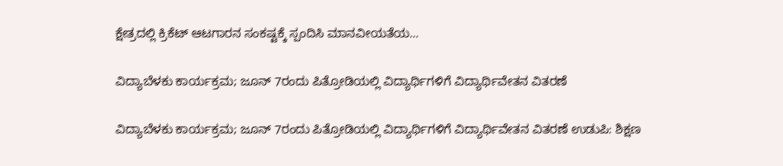ಕ್ಷೇತ್ರದಲ್ಲಿ ಕ್ರಿಕೆಟ್ ಆಟಗಾರನ ಸಂಕಷ್ಟಕ್ಕೆ ಸ್ಪಂದಿಸಿ ಮಾನವೀಯತೆಯ...

ವಿದ್ಯಾಬೆಳಕು ಕಾರ್ಯಕ್ರಮ; ಜೂನ್ 7ರಂದು ಪಿತ್ರೋಡಿಯಲ್ಲಿ ವಿದ್ಯಾರ್ಥಿಗಳಿಗೆ ವಿದ್ಯಾರ್ಥಿವೇತನ ವಿತರಣೆ

ವಿದ್ಯಾಬೆಳಕು ಕಾರ್ಯಕ್ರಮ; ಜೂನ್ 7ರಂದು ಪಿತ್ರೋಡಿಯಲ್ಲಿ ವಿದ್ಯಾರ್ಥಿಗಳಿಗೆ ವಿದ್ಯಾರ್ಥಿವೇತನ ವಿತರಣೆ ಉಡುಪಿ: ಶಿಕ್ಷಣ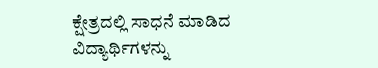ಕ್ಷೇತ್ರದಲ್ಲಿ ಸಾಧನೆ ಮಾಡಿದ ವಿದ್ಯಾರ್ಥಿಗಳನ್ನು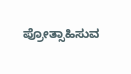ಪ್ರೋತ್ಸಾಹಿಸುವ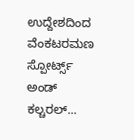ಉದ್ದೇಶದಿಂದ ವೆಂಕಟರಮಣ ಸ್ಪೋರ್ಟ್ಸ್ ಅಂಡ್ ಕಲ್ಚರಲ್...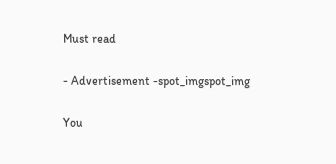Must read

- Advertisement -spot_imgspot_img

You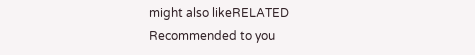might also likeRELATED
Recommended to you